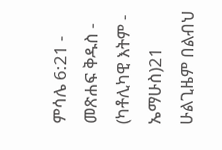ምሳሌ 6:21 - መጽሐፍ ቅዱስ - (ካቶሊካዊ እትም - ኤማሁስ)21 ሁልጊዜም በልብህ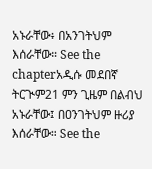አኑራቸው፥ በአንገትህም እሰራቸው። See the chapterአዲሱ መደበኛ ትርጒም21 ምን ጊዜም በልብህ አኑራቸው፤ በዐንገትህም ዙሪያ እሰራቸው። See the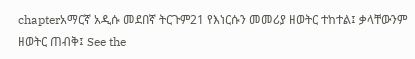chapterአማርኛ አዲሱ መደበኛ ትርጉም21 የእነርሱን መመሪያ ዘወትር ተከተል፤ ቃላቸውንም ዘወትር ጠብቅ፤ See the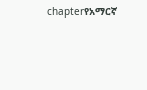chapterየአማርኛ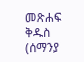መጽሐፍ ቅዱስ (ሰማንያ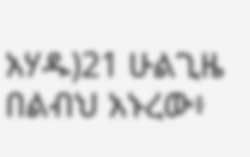አሃዱ)21 ሁልጊዜ በልብህ አኑረው፥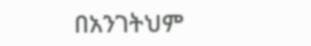በአንገትህም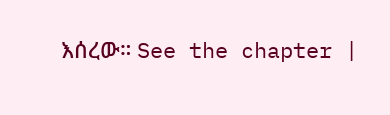እሰረው። See the chapter |